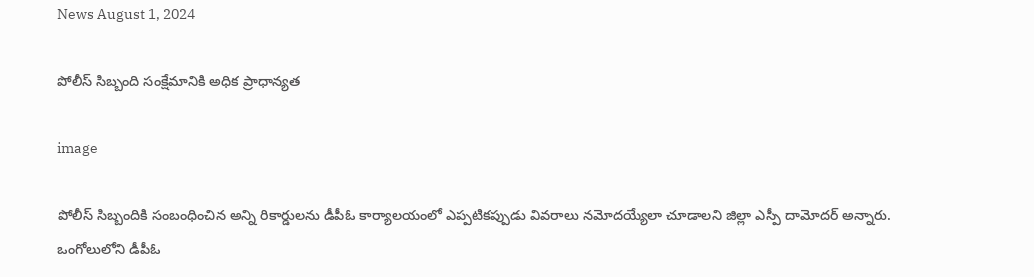News August 1, 2024

పోలీస్ సిబ్బంది సంక్షేమానికి అధిక ప్రాధాన్యత

image

పోలీస్ సిబ్బందికి సంబంధించిన అన్ని రికార్డులను డీపీఓ కార్యాలయంలో ఎప్పటికప్పుడు వివరాలు నమోదయ్యేలా చూడాలని జిల్లా ఎస్పీ దామోదర్ అన్నారు. ఒంగోలులోని డీపీఓ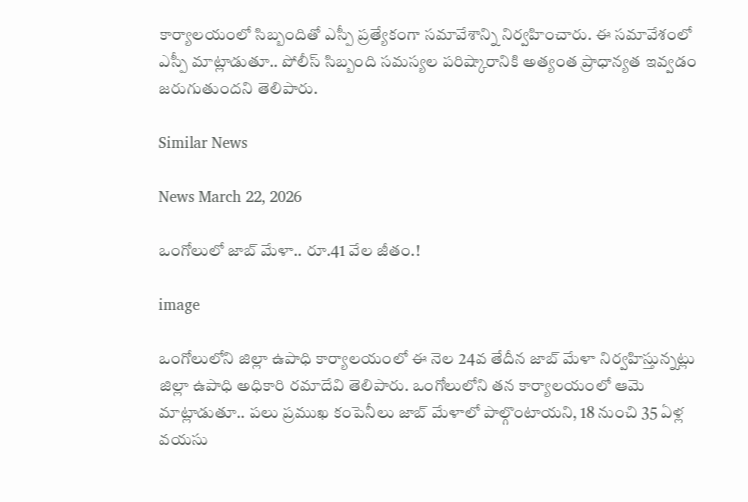కార్యాలయంలో సిబ్బందితో ఎస్పీ ప్రత్యేకంగా సమావేశాన్ని నిర్వహించారు. ఈ సమావేశంలో ఎస్పీ మాట్లాడుతూ.. పోలీస్ సిబ్బంది సమస్యల పరిష్కారానికి అత్యంత ప్రాధాన్యత ఇవ్వడం జరుగుతుందని తెలిపారు.

Similar News

News March 22, 2026

ఒంగోలులో జాబ్ మేళా.. రూ.41 వేల జీతం.!

image

ఒంగోలులోని జిల్లా ఉపాధి కార్యాలయంలో ఈ నెల 24వ తేదీన జాబ్ మేళా నిర్వహిస్తున్నట్లు జిల్లా ఉపాధి అధికారి రమాదేవి తెలిపారు. ఒంగోలులోని తన కార్యాలయంలో ఆమె మాట్లాడుతూ.. పలు ప్రముఖ కంపెనీలు జాబ్ మేళాలో పాల్గొంటాయని, 18 నుంచి 35 ఏళ్ల వయసు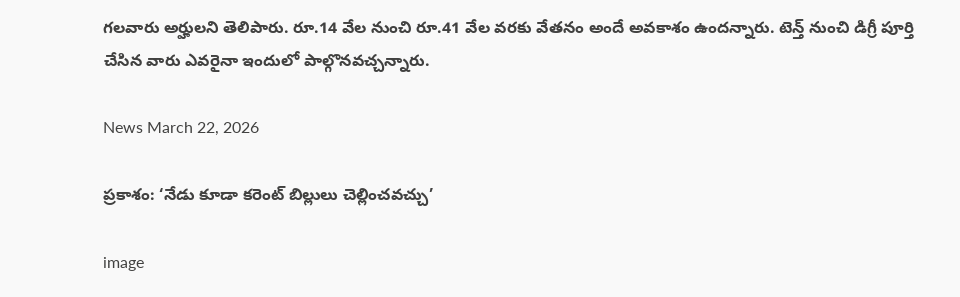గలవారు అర్హులని తెలిపారు. రూ.14 వేల నుంచి రూ.41 వేల వరకు వేతనం అందే అవకాశం ఉందన్నారు. టెన్త్ నుంచి డిగ్రీ పూర్తి చేసిన వారు ఎవరైనా ఇందులో పాల్గొనవచ్చన్నారు.

News March 22, 2026

ప్రకాశం: ‘నేడు కూడా కరెంట్ బిల్లులు చెల్లించవచ్చు’

image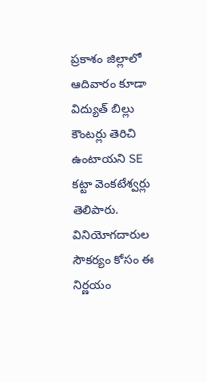ప్రకాశం జిల్లాలో ఆదివారం కూడా విద్యుత్ బిల్లు కౌంటర్లు తెరిచి ఉంటాయని SE కట్టా వెంకటేశ్వర్లు తెలిపారు. వినియోగదారుల సౌకర్యం కోసం ఈ నిర్ణయం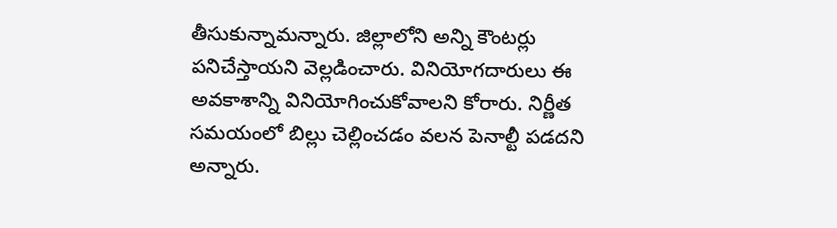తీసుకున్నామన్నారు. జిల్లాలోని అన్ని కౌంటర్లు పనిచేస్తాయని వెల్లడించారు. వినియోగదారులు ఈ అవకాశాన్ని వినియోగించుకోవాలని కోరారు. నిర్ణీత సమయంలో బిల్లు చెల్లించడం వలన పెనాల్టీ పడదని అన్నారు.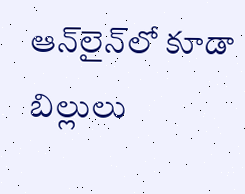ఆన్‌లైన్‌లో కూడా బిల్లులు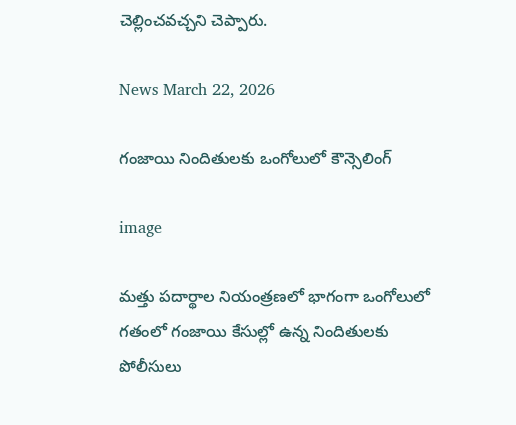చెల్లించవచ్చని చెప్పారు.

News March 22, 2026

గంజాయి నిందితులకు ఒంగోలులో కౌన్సెలింగ్

image

మత్తు పదార్థాల నియంత్రణలో భాగంగా ఒంగోలులో గతంలో గంజాయి కేసుల్లో ఉన్న నిందితులకు పోలీసులు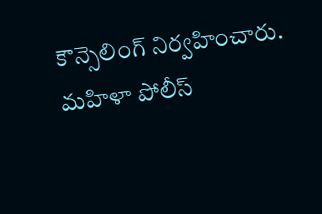కౌన్సెలింగ్ నిర్వహించారు. మహిళా పోలీస్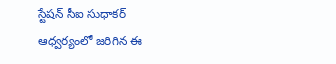స్టేషన్ సీఐ సుధాకర్ ఆధ్వర్యంలో జరిగిన ఈ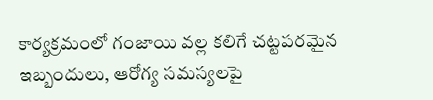కార్యక్రమంలో గంజాయి వల్ల కలిగే చట్టపరమైన ఇబ్బందులు, ఆరోగ్య సమస్యలపై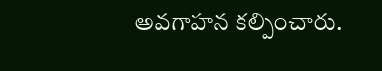అవగాహన కల్పించారు.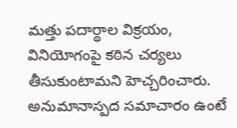మత్తు పదార్థాల విక్రయం, వినియోగంపై కఠిన చర్యలు తీసుకుంటామని హెచ్చరించారు. అనుమానాస్పద సమాచారం ఉంటే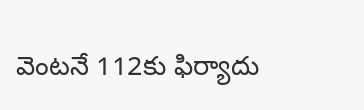వెంటనే 112కు ఫిర్యాదు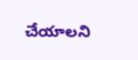చేయాలని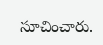సూచించారు.